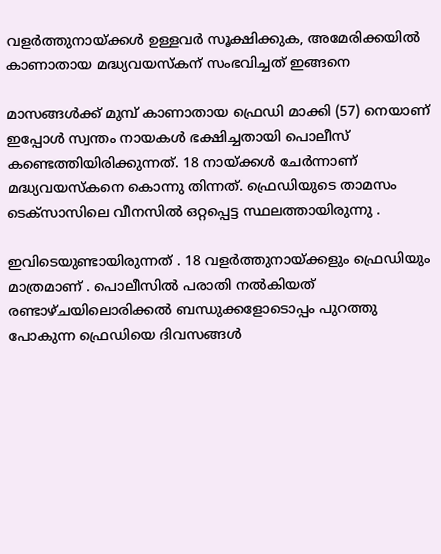വളര്‍ത്തുനായ്ക്കള്‍ ഉള്ളവര്‍ സൂക്ഷിക്കുക, അമേരിക്കയില്‍ കാണാതായ മദ്ധ്യവയസ്‌കന് സംഭവിച്ചത് ഇങ്ങനെ

മാസങ്ങള്‍ക്ക് മുമ്പ് കാണാതായ ഫ്രെഡി മാക്കി (57) നെയാണ് ഇപ്പോള്‍ സ്വന്തം നായകള്‍ ഭക്ഷിച്ചതായി പൊലീസ് കണ്ടെത്തിയിരിക്കുന്നത്. 18 നായ്ക്കള്‍ ചേര്‍ന്നാണ്  മദ്ധ്യവയസ്‌കനെ കൊന്നു തിന്നത്. ഫ്രെഡിയുടെ താമസം ടെക്സാസിലെ വീനസില്‍ ഒറ്റപ്പെട്ട സ്ഥലത്തായിരുന്നു .

ഇവിടെയുണ്ടായിരുന്നത് . 18 വളര്‍ത്തുനായ്ക്കളും ഫ്രെഡിയും മാത്രമാണ് . പൊലീസില്‍ പരാതി നല്‍കിയത്  രണ്ടാഴ്ചയിലൊരിക്കല്‍ ബന്ധുക്കളോടൊപ്പം പുറത്തു പോകുന്ന ഫ്രെഡിയെ ദിവസങ്ങള്‍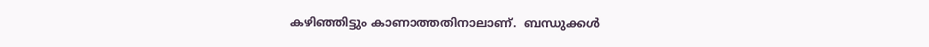കഴിഞ്ഞിട്ടും കാണാത്തതിനാലാണ്.  ബന്ധുക്കള്‍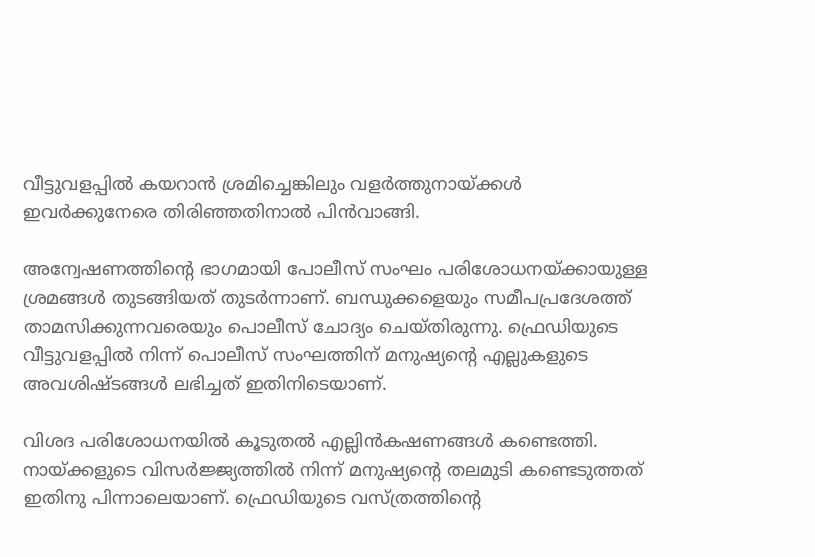വീട്ടുവളപ്പില്‍ കയറാന്‍ ശ്രമിച്ചെങ്കിലും വളര്‍ത്തുനായ്ക്കള്‍ ഇവര്‍ക്കുനേരെ തിരിഞ്ഞതിനാല്‍ പിന്‍വാങ്ങി.

അന്വേഷണത്തിന്റെ ഭാഗമായി പോലീസ് സംഘം പരിശോധനയ്ക്കായുള്ള ശ്രമങ്ങള്‍ തുടങ്ങിയത് തുടര്‍ന്നാണ്. ബന്ധുക്കളെയും സമീപപ്രദേശത്ത് താമസിക്കുന്നവരെയും പൊലീസ് ചോദ്യം ചെയ്തിരുന്നു. ഫ്രെഡിയുടെ വീട്ടുവളപ്പില്‍ നിന്ന് പൊലീസ് സംഘത്തിന് മനുഷ്യന്റെ എല്ലുകളുടെ അവശിഷ്ടങ്ങള്‍ ലഭിച്ചത് ഇതിനിടെയാണ്.

വിശദ പരിശോധനയില്‍ കൂടുതല്‍ എല്ലിന്‍കഷണങ്ങള്‍ കണ്ടെത്തി. നായ്ക്കളുടെ വിസര്‍ജ്ജ്യത്തില്‍ നിന്ന് മനുഷ്യന്റെ തലമുടി കണ്ടെടുത്തത് ഇതിനു പിന്നാലെയാണ്. ഫ്രെഡിയുടെ വസ്ത്രത്തിന്റെ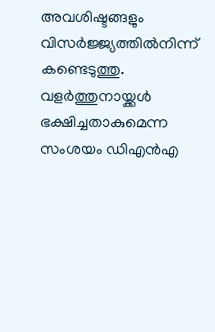അവശിഷ്ടങ്ങളും വിസര്‍ജ്ജ്യത്തില്‍നിന്ന് കണ്ടെടുത്തു.  വളര്‍ത്തുനായ്ക്കള്‍ ഭക്ഷിച്ചതാകുമെന്ന സംശയം ഡിഎന്‍എ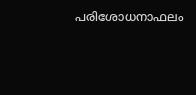പരിശോധനാഫലം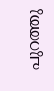പുറത്തു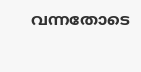വന്നതോടെ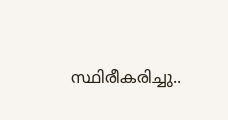സ്ഥിരീകരിച്ചു..